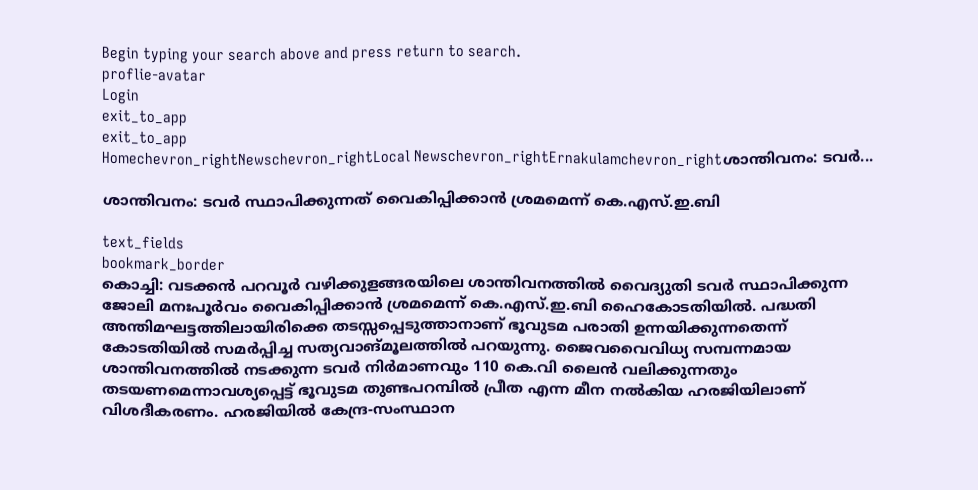Begin typing your search above and press return to search.
proflie-avatar
Login
exit_to_app
exit_to_app
Homechevron_rightNewschevron_rightLocal Newschevron_rightErnakulamchevron_rightശാന്തിവനം: ടവർ...

ശാന്തിവനം: ടവർ സ്ഥാപിക്കുന്നത് വൈകിപ്പിക്കാൻ ശ്രമമെന്ന് കെ.എസ്.ഇ.ബി

text_fields
bookmark_border
കൊച്ചി: വടക്കൻ പറവൂർ വഴിക്കുളങ്ങരയിലെ ശാന്തിവനത്തിൽ വൈദ്യുതി ടവർ സ്ഥാപിക്കുന്ന ജോലി മനഃപൂർവം വൈകിപ്പിക്കാൻ ശ്രമമെന്ന് കെ.എസ്.ഇ.ബി ഹൈകോടതിയിൽ. പദ്ധതി അന്തിമഘട്ടത്തിലായിരിക്കെ തടസ്സപ്പെടുത്താനാണ് ഭൂവുടമ പരാതി ഉന്നയിക്കുന്നതെന്ന് കോടതിയിൽ സമർപ്പിച്ച സത്യവാങ്മൂലത്തിൽ പറയുന്നു. ജൈവവൈവിധ്യ സമ്പന്നമായ ശാന്തിവനത്തിൽ നടക്കുന്ന ടവർ നിർമാണവും 110 കെ.വി ലൈൻ വലിക്കുന്നതും തടയണമെന്നാവശ്യപ്പെട്ട് ഭൂവുടമ തുണ്ടപറമ്പിൽ പ്രീത എന്ന മീന നൽകിയ ഹരജിയിലാണ് വിശദീകരണം. ഹരജിയിൽ കേന്ദ്ര-സംസ്ഥാന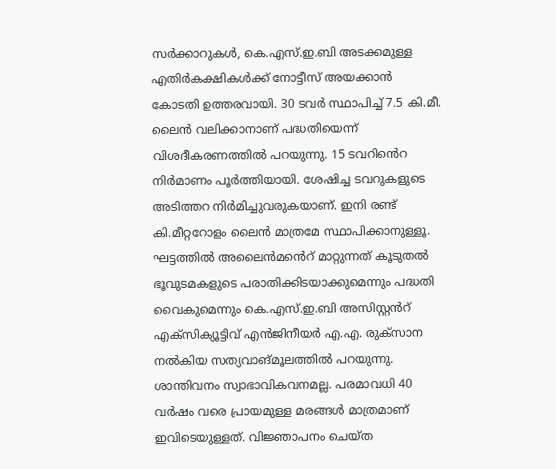സർക്കാറുകൾ, കെ.എസ്.ഇ.ബി അടക്കമുള്ള എതിർകക്ഷികൾക്ക് നോട്ടീസ് അയക്കാൻ കോടതി ഉത്തരവായി. 30 ടവർ സ്ഥാപിച്ച് 7.5 കി.മീ. ലൈൻ വലിക്കാനാണ് പദ്ധതിയെന്ന് വിശദീകരണത്തിൽ പറയുന്നു. 15 ടവറിൻെറ നിർമാണം പൂർത്തിയായി. ശേഷിച്ച ടവറുകളുടെ അടിത്തറ നിർമിച്ചുവരുകയാണ്. ഇനി രണ്ട് കി.മീറ്ററോളം ലൈൻ മാത്രമേ സ്ഥാപിക്കാനുള്ളൂ. ഘട്ടത്തിൽ അലൈൻമൻെറ് മാറ്റുന്നത് കൂടുതൽ ഭൂവുടമകളുടെ പരാതിക്കിടയാക്കുമെന്നും പദ്ധതി വൈകുമെന്നും കെ.എസ്.ഇ.ബി അസിസ്റ്റൻറ് എക്സിക്യൂട്ടിവ് എൻജിനീയർ എ.എ. രുക്‌സാന നൽകിയ സത്യവാങ്മൂലത്തിൽ പറയുന്നു. ശാന്തിവനം സ്വാഭാവികവനമല്ല. പരമാവധി 40 വർഷം വരെ പ്രായമുള്ള മരങ്ങൾ മാത്രമാണ് ഇവിടെയുള്ളത്. വിജ്ഞാപനം ചെയ്ത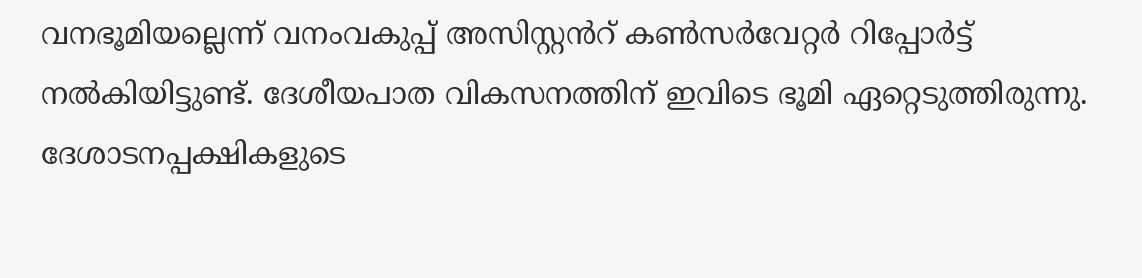വനഭൂമിയല്ലെന്ന് വനംവകുപ്പ് അസിസ്റ്റൻറ് കൺസർവേറ്റർ റിപ്പോർട്ട് നൽകിയിട്ടുണ്ട്. ദേശീയപാത വികസനത്തിന് ഇവിടെ ഭൂമി ഏറ്റെടുത്തിരുന്നു. ദേശാടനപ്പക്ഷികളുടെ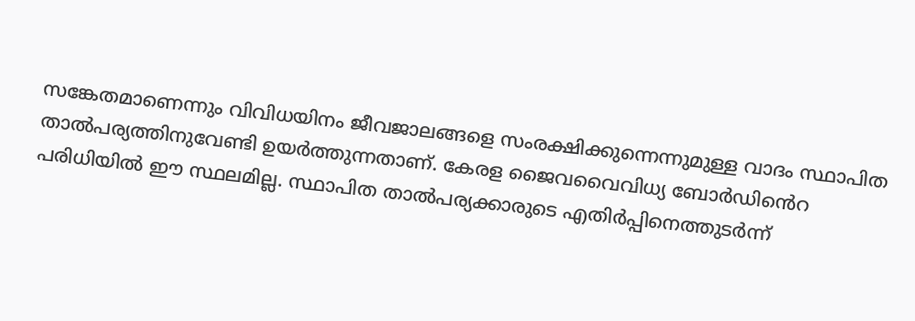സങ്കേതമാണെന്നും വിവിധയിനം ജീവജാലങ്ങളെ സംരക്ഷിക്കുന്നെന്നുമുള്ള വാദം സ്ഥാപിത താൽപര്യത്തിനുവേണ്ടി ഉയർത്തുന്നതാണ്. കേരള ജൈവവൈവിധ്യ ബോർഡിൻെറ പരിധിയിൽ ഈ സ്ഥലമില്ല. സ്ഥാപിത താൽപര്യക്കാരുടെ എതിർപ്പിനെത്തുടർന്ന്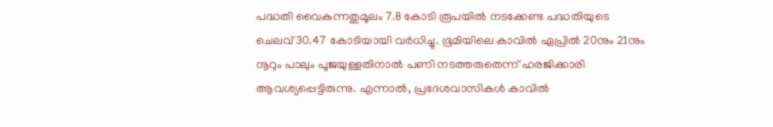പദ്ധതി വൈകുന്നതുമൂലം 7.8 കോടി രൂപയിൽ നടക്കേണ്ട പദ്ധതിയുടെ ചെലവ് 30.47 കോടിയായി വർധിച്ചു. ഭൂമിയിലെ കാവിൽ ഏപ്രിൽ 20നും 21നും നൂറും പാലും പൂജയുള്ളതിനാൽ പണി നടത്തരുതെന്ന് ഹരജിക്കാരി ആവശ്യപ്പെട്ടിരുന്നു. എന്നാൽ, പ്രദേശവാസികൾ കാവിൽ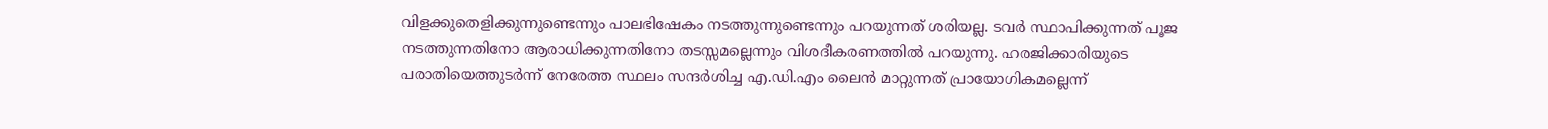വിളക്കുതെളിക്കുന്നുണ്ടെന്നും പാലഭിഷേകം നടത്തുന്നുണ്ടെന്നും പറയുന്നത് ശരിയല്ല. ടവർ സ്ഥാപിക്കുന്നത് പൂജ നടത്തുന്നതിനോ ആരാധിക്കുന്നതിനോ തടസ്സമല്ലെന്നും വിശദീകരണത്തിൽ പറയുന്നു. ഹരജിക്കാരിയുടെ പരാതിയെത്തുടർന്ന് നേരേത്ത സ്ഥലം സന്ദർശിച്ച എ.ഡി.എം ലൈൻ മാറ്റുന്നത് പ്രായോഗികമല്ലെന്ന്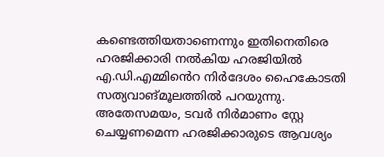കണ്ടെത്തിയതാണെന്നും ഇതിനെതിരെ ഹരജിക്കാരി നൽകിയ ഹരജിയിൽ എ.ഡി.എമ്മിൻെറ നിർദേശം ഹൈകോടതി സത്യവാങ്മൂലത്തിൽ പറയുന്നു. അതേസമയം, ടവർ നിർമാണം സ്റ്റേ ചെയ്യണമെന്ന ഹരജിക്കാരുടെ ആവശ്യം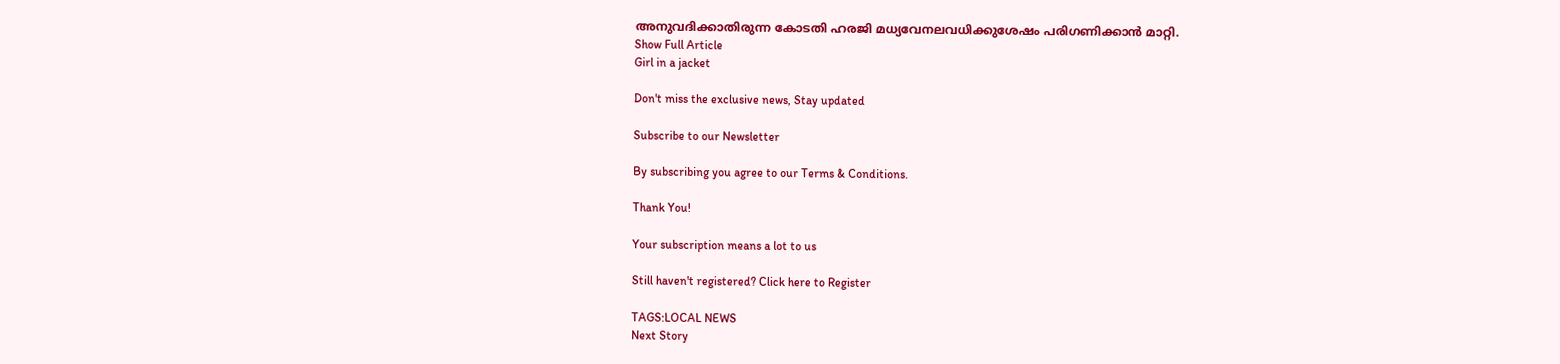അനുവദിക്കാതിരുന്ന കോടതി ഹരജി മധ്യവേനലവധിക്കുശേഷം പരിഗണിക്കാൻ മാറ്റി.
Show Full Article
Girl in a jacket

Don't miss the exclusive news, Stay updated

Subscribe to our Newsletter

By subscribing you agree to our Terms & Conditions.

Thank You!

Your subscription means a lot to us

Still haven't registered? Click here to Register

TAGS:LOCAL NEWS
Next Story